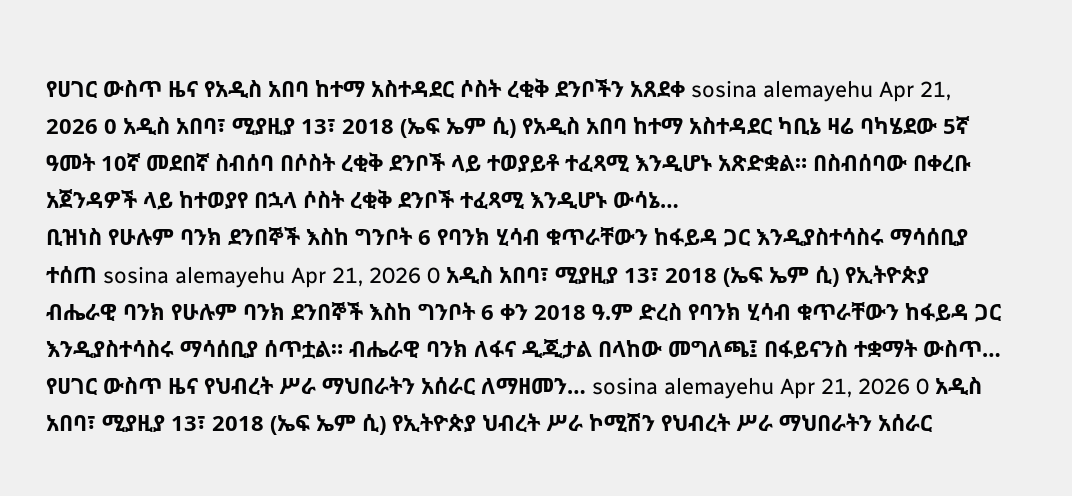የሀገር ውስጥ ዜና የአዲስ አበባ ከተማ አስተዳደር ሶስት ረቂቅ ደንቦችን አጸደቀ sosina alemayehu Apr 21, 2026 0 አዲስ አበባ፣ ሚያዚያ 13፣ 2018 (ኤፍ ኤም ሲ) የአዲስ አበባ ከተማ አስተዳደር ካቢኔ ዛሬ ባካሄደው 5ኛ ዓመት 10ኛ መደበኛ ስብሰባ በሶስት ረቂቅ ደንቦች ላይ ተወያይቶ ተፈጻሚ እንዲሆኑ አጽድቋል። በስብሰባው በቀረቡ አጀንዳዎች ላይ ከተወያየ በኋላ ሶስት ረቂቅ ደንቦች ተፈጻሚ እንዲሆኑ ውሳኔ…
ቢዝነስ የሁሉም ባንክ ደንበኞች እስከ ግንቦት 6 የባንክ ሂሳብ ቁጥራቸውን ከፋይዳ ጋር እንዲያስተሳስሩ ማሳሰቢያ ተሰጠ sosina alemayehu Apr 21, 2026 0 አዲስ አበባ፣ ሚያዚያ 13፣ 2018 (ኤፍ ኤም ሲ) የኢትዮጵያ ብሔራዊ ባንክ የሁሉም ባንክ ደንበኞች እስከ ግንቦት 6 ቀን 2018 ዓ.ም ድረስ የባንክ ሂሳብ ቁጥራቸውን ከፋይዳ ጋር እንዲያስተሳስሩ ማሳሰቢያ ሰጥቷል። ብሔራዊ ባንክ ለፋና ዲጂታል በላከው መግለጫ፤ በፋይናንስ ተቋማት ውስጥ…
የሀገር ውስጥ ዜና የህብረት ሥራ ማህበራትን አሰራር ለማዘመን… sosina alemayehu Apr 21, 2026 0 አዲስ አበባ፣ ሚያዚያ 13፣ 2018 (ኤፍ ኤም ሲ) የኢትዮጵያ ህብረት ሥራ ኮሚሽን የህብረት ሥራ ማህበራትን አሰራር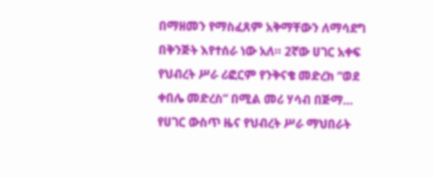በማዘመን የማስፈጸም አቅማቸውን ለማሳደግ በቅንጅት እየተሰራ ነው አለ። 2ኛው ሀገር አቀፍ የህብረት ሥራ ሪፎርም የንቅናቄ መድረክ “ወደ ቀበሌ መድረስ” በሚል መሪ ሃሳብ በጅማ…
የሀገር ውስጥ ዜና የህብረት ሥራ ማህበራት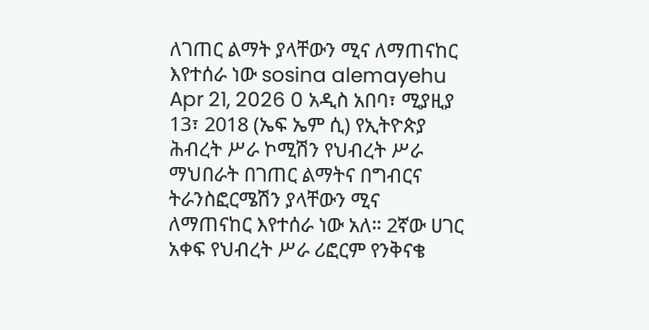ለገጠር ልማት ያላቸውን ሚና ለማጠናከር እየተሰራ ነው sosina alemayehu Apr 21, 2026 0 አዲስ አበባ፣ ሚያዚያ 13፣ 2018 (ኤፍ ኤም ሲ) የኢትዮጵያ ሕብረት ሥራ ኮሚሽን የህብረት ሥራ ማህበራት በገጠር ልማትና በግብርና ትራንስፎርሜሽን ያላቸውን ሚና ለማጠናከር እየተሰራ ነው አለ። 2ኛው ሀገር አቀፍ የህብረት ሥራ ሪፎርም የንቅናቄ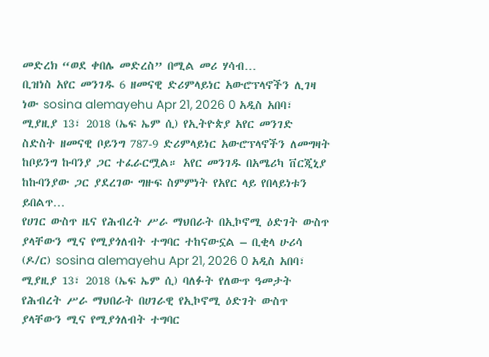መድረክ “ወደ ቀበሌ መድረስ” በሚል መሪ ሃሳብ…
ቢዝነስ አየር መንገዱ 6 ዘመናዊ ድሪምላይነር አውሮፕላኖችን ሊገዛ ነው sosina alemayehu Apr 21, 2026 0 አዲስ አበባ፣ ሚያዚያ 13፣ 2018 (ኤፍ ኤም ሲ) የኢትዮጵያ አየር መንገድ ስድስት ዘመናዊ ቦይንግ 787-9 ድሪምላይነር አውሮፕላኖችን ለመግዛት ከቦይንግ ኩባንያ ጋር ተፈራርሟል። አየር መንገዱ በአሜሪካ ቨርጂኒያ ከኩባንያው ጋር ያደረገው ግዙፍ ስምምነት የአየር ላይ የበላይነቱን ይበልጥ…
የሀገር ውስጥ ዜና የሕብረት ሥራ ማህበራት በኢኮኖሚ ዕድገት ውስጥ ያላቸውን ሚና የሚያጎለብት ተግባር ተከናውኗል – ቢቂላ ሁሪሳ (ዶ/ር) sosina alemayehu Apr 21, 2026 0 አዲስ አበባ፣ ሚያዚያ 13፣ 2018 (ኤፍ ኤም ሲ) ባለፉት የለውጥ ዓመታት የሕብረት ሥራ ማህበራት በሀገራዊ የኢኮኖሚ ዕድገት ውስጥ ያላቸውን ሚና የሚያጎለብት ተግባር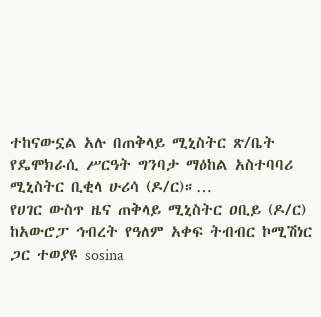ተከናውኗል አሉ በጠቅላይ ሚኒስትር ጽ/ቤት የዴሞክራሲ ሥርዓት ግንባታ ማዕከል አስተባባሪ ሚኒስትር ቢቂላ ሁሪሳ (ዶ/ር)።…
የሀገር ውስጥ ዜና ጠቅላይ ሚኒስትር ዐቢይ (ዶ/ር) ከአውሮፓ ኅብረት የዓለም አቀፍ ትብብር ኮሚሽነር ጋር ተወያዩ sosina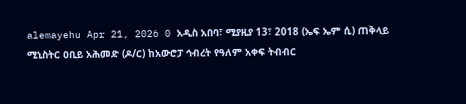alemayehu Apr 21, 2026 0 አዲስ አበባ፣ ሚያዚያ 13፣ 2018 (ኤፍ ኤም ሲ) ጠቅላይ ሚኒስትር ዐቢይ አሕመድ (ዶ/ር) ከአውሮፓ ኅብረት የዓለም አቀፍ ትብብር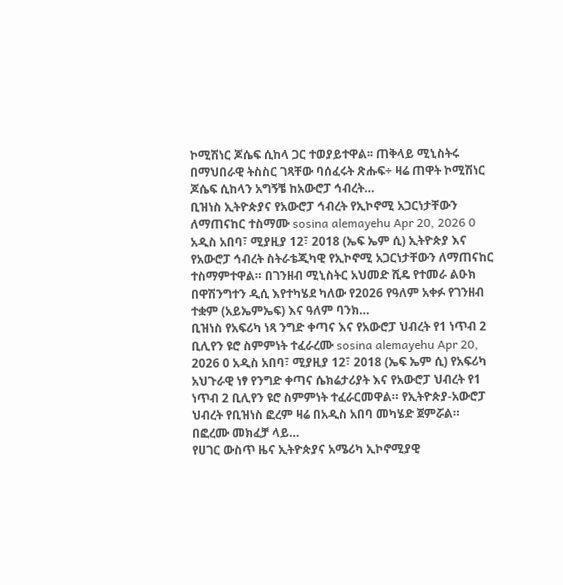ኮሚሽነር ጆሴፍ ሲከላ ጋር ተወያይተዋል፡፡ ጠቅላይ ሚኒስትሩ በማህበራዊ ትስስር ገጻቸው ባሰፈሩት ጽሑፍ÷ ዛሬ ጠዋት ኮሚሽነር ጆሴፍ ሲከላን አግኝቼ ከአውሮፓ ኅብረት…
ቢዝነስ ኢትዮጵያና የአውሮፓ ኅብረት የኢኮኖሚ አጋርነታቸውን ለማጠናከር ተስማሙ sosina alemayehu Apr 20, 2026 0 አዲስ አበባ፣ ሚያዚያ 12፣ 2018 (ኤፍ ኤም ሲ) ኢትዮጵያ እና የአውሮፓ ኅብረት ስትራቴጂካዊ የኢኮኖሚ አጋርነታቸውን ለማጠናከር ተስማምተዋል። በገንዘብ ሚኒስትር አህመድ ሺዴ የተመራ ልዑክ በዋሽንግተን ዲሲ እየተካሄደ ካለው የ2026 የዓለም አቀፉ የገንዘብ ተቋም (አይኤምኤፍ) እና ዓለም ባንክ…
ቢዝነስ የአፍሪካ ነጻ ንግድ ቀጣና እና የአውሮፓ ህብረት የ1 ነጥብ 2 ቢሊየን ዩሮ ስምምነት ተፈራረሙ sosina alemayehu Apr 20, 2026 0 አዲስ አበባ፣ ሚያዚያ 12፣ 2018 (ኤፍ ኤም ሲ) የአፍሪካ አህጉራዊ ነፃ የንግድ ቀጣና ሴክሬታሪያት እና የአውሮፓ ህብረት የ1 ነጥብ 2 ቢሊየን ዩሮ ስምምነት ተፈራርመዋል። የኢትዮጵያ-አውሮፓ ህብረት የቢዝነስ ፎረም ዛሬ በአዲስ አበባ መካሄድ ጀምሯል። በፎረሙ መክፈቻ ላይ…
የሀገር ውስጥ ዜና ኢትዮጵያና አሜሪካ ኢኮኖሚያዊ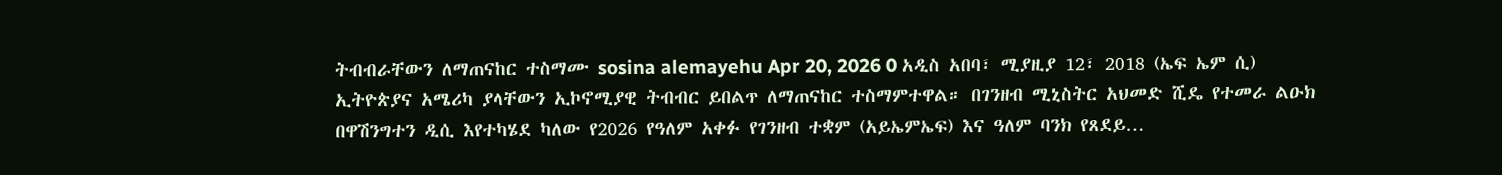ትብብራቸውን ለማጠናከር ተስማሙ sosina alemayehu Apr 20, 2026 0 አዲስ አበባ፣ ሚያዚያ 12፣ 2018 (ኤፍ ኤም ሲ) ኢትዮጵያና አሜሪካ ያላቸውን ኢኮኖሚያዊ ትብብር ይበልጥ ለማጠናከር ተስማምተዋል። በገንዘብ ሚኒስትር አህመድ ሺዴ የተመራ ልዑክ በዋሽንግተን ዲሲ እየተካሄደ ካለው የ2026 የዓለም አቀፉ የገንዘብ ተቋም (አይኤምኤፍ) እና ዓለም ባንክ የጸደይ…